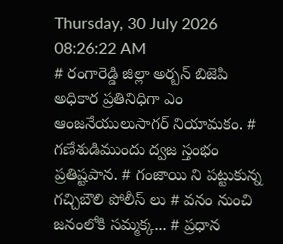Thursday, 30 July 2026 08:26:22 AM
# రంగారెడ్డి జిల్లా అర్బన్ బిజెపి అధికార ప్రతినిధిగా ఎం ఆంజనేయులుసాగర్ నియామకం. # గణేశుడిముందు ద్వజ స్తంభం ప్రతిష్టపాన. # గంజాయి ని పట్టుకున్న గచ్చిబౌలి పోలీస్ లు # వనం నుంచి జనంలోకి సమ్మక్క... # ప్రధాన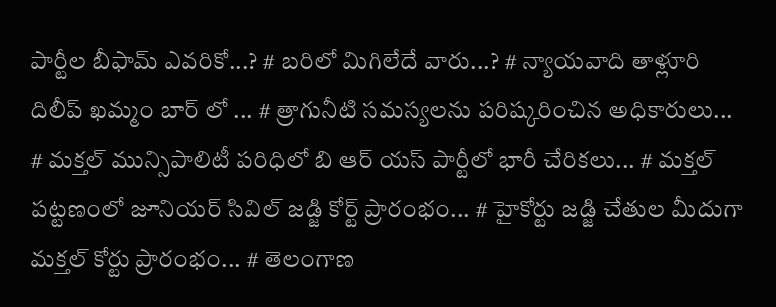పార్టీల బీఫామ్ ఎవరికో...? # బరిలో మిగిలేదే వారు...? # న్యాయవాది తాళ్లూరి దిలీప్ ఖమ్మం బార్ లో ... # త్రాగునీటి సమస్యలను పరిష్కరించిన అధికారులు... # మక్తల్ మున్సిపాలిటీ పరిధిలో బి ఆర్ యస్ పార్టీలో భారీ చేరికలు... # మక్తల్ పట్టణంలో జూనియర్ సివిల్ జడ్జి కోర్ట్ ప్రారంభం... # హైకోర్టు జడ్జి చేతుల మీదుగా మక్తల్ కోర్టు ప్రారంభం... # తెలంగాణ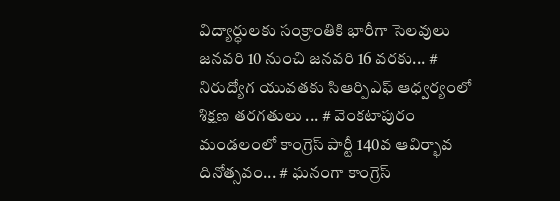విద్యార్ధులకు సంక్రాంతికి భారీగా సెలవులు జనవరి 10 నుంచి జనవరి 16 వరకు... # నిరుద్యోగ యువతకు సిఆర్పిఎఫ్ ఆధ్వర్యంలో శిక్షణ తరగతులు ... # వెంకటాపురం మండలంలో కాంగ్రెస్ పార్టీ 140వ ఆవిర్భావ దినోత్సవం... # ఘనంగా కాంగ్రెస్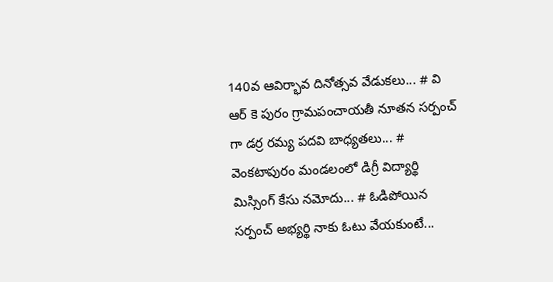140వ ఆవిర్భావ దినోత్సవ వేడుకలు... # వి ఆర్ కె పురం గ్రామపంచాయతీ నూతన సర్పంచ్ గా డర్ర రమ్య పదవి బాధ్యతలు... # వెంకటాపురం మండలంలో డిగ్రీ విద్యార్థి మిస్సింగ్ కేసు నమోదు... # ఓడిపోయిన సర్పంచ్ అభ్యర్థి నాకు ఓటు వేయకుంటే...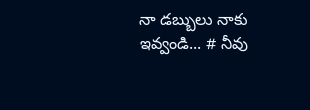నా డబ్బులు నాకు ఇవ్వండి... # నీవు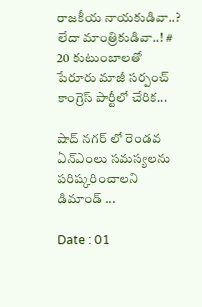రాజకీయ నాయకుడివా..? లేదా మాంత్రికుడివా..! # 20 కుటుంబాలతో పేరూరు మాజీ సర్పంచ్ కాంగ్రెస్ పార్టీలో చేరిక...

షాద్ నగర్ లో రెండవ ఏన్‌ఎంలు సమస్యలను పరిష్కరించాలని డిమాండ్‌ ...

Date : 01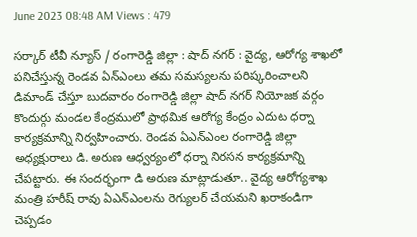June 2023 08:48 AM Views : 479

సర్కార్ టీవీ న్యూస్ / రంగారెడ్డి జిల్లా : షాద్ నగర్ : వైద్య, ఆరోగ్య శాఖలో పనిచేస్తున్న రెండవ ఏన్‌ఎంలు తమ సమస్యలను పరిష్కరించాలని డిమాండ్‌ చేస్తూ బుదవారం రంగారెడ్డి జిల్లా షాద్ నగర్ నియోజక వర్గం కొందుర్గు మండల కేంద్రములో ప్రాథమిక ఆరోగ్య కేంద్రం ఎదుట ధర్నా కార్యక్రమాన్ని నిర్వహించారు. రెండవ ఏఎన్‌ఎంల రంగారెడ్డి జిల్లా అధ్యక్షురాలు డి. అరుణ ఆధ్వర్యంలో ధర్నా నిరసన కార్యక్రమాన్ని చేపట్టారు. ఈ సందర్భంగా డి అరుణ మాట్లాడుతూ.. వైద్య ఆరోగ్యశాఖ మంత్రి హరీష్ రావు ఏఎన్ఎంలను రెగ్యులర్ చేయమని ఖరాకండిగా చెప్పడం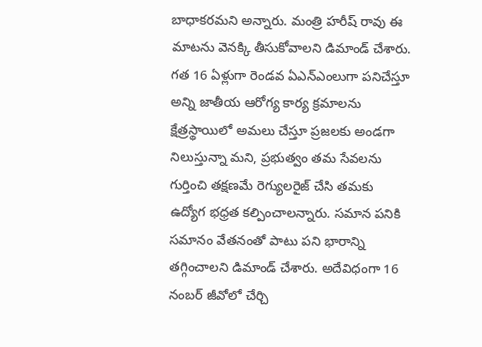బాధాకరమని అన్నారు. మంత్రి హరీష్ రావు ఈ మాటను వెనక్కి తీసుకోవాలని డిమాండ్ చేశారు. గత 16 ఏళ్లుగా రెండవ ఏఎన్‌ఎంలుగా పనిచేస్తూ అన్ని జాతీయ ఆరోగ్య కార్య క్రమాలను క్షేత్రస్థాయిలో అమలు చేస్తూ ప్రజలకు అండగా నిలుస్తున్నా మని, ప్రభుత్వం తమ సేవలను గుర్తించి తక్షణమే రెగ్యులరైజ్‌ చేసి తమకు ఉద్యోగ భధ్రత కల్పించాలన్నారు. సమాన పనికి సమానం వేతనంతో పాటు పని భారాన్ని తగ్గించాలని డిమాండ్ చేశారు. అదేవిధంగా 16 నంబర్ జీవోలో చేర్చి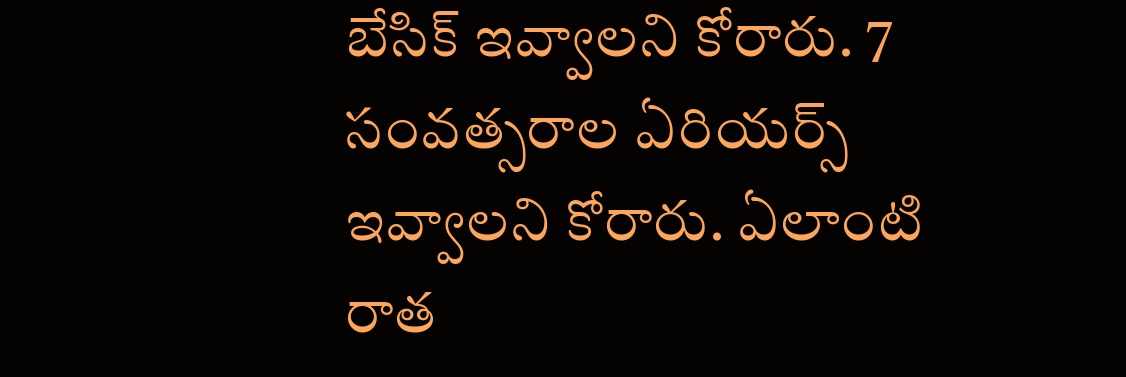బేసిక్ ఇవ్వాలని కోరారు. 7 సంవత్సరాల ఏరియర్స్ ఇవ్వాలని కోరారు. ఏలాంటి రాత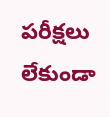పరీక్షలు లేకుండా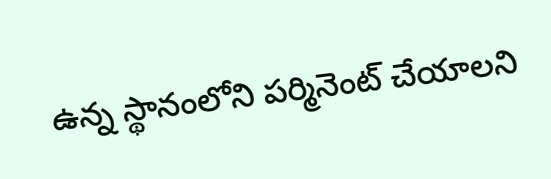ఉన్న స్థానంలోని పర్మినెంట్ చేయాలని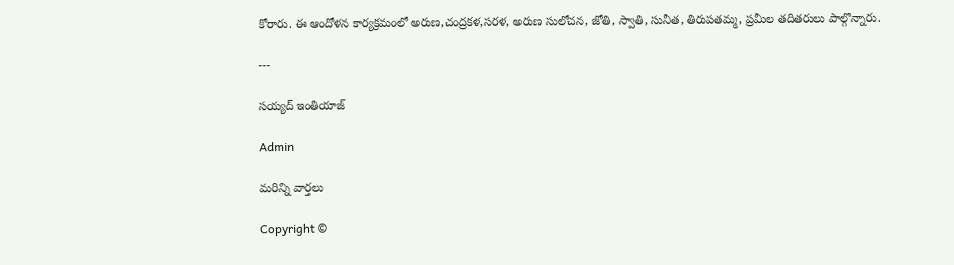కోరారు. ఈ ఆందోళన కార్యక్రమంలో అరుణ,చంద్రకళ,సరళ, అరుణ సులోచన, జోతి, స్వాతి, సునీత, తిరుపతమ్మ, ప్రమీల తదితరులు పాల్గొన్నారు.

---

సయ్యద్ ఇంతియాజ్

Admin

మరిన్ని వార్తలు

Copyright ©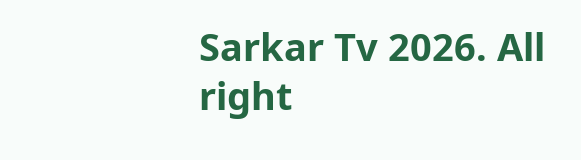Sarkar Tv 2026. All right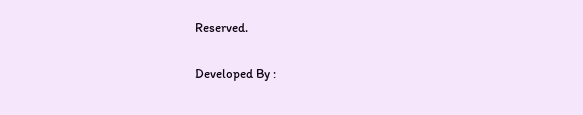Reserved.

Developed By :